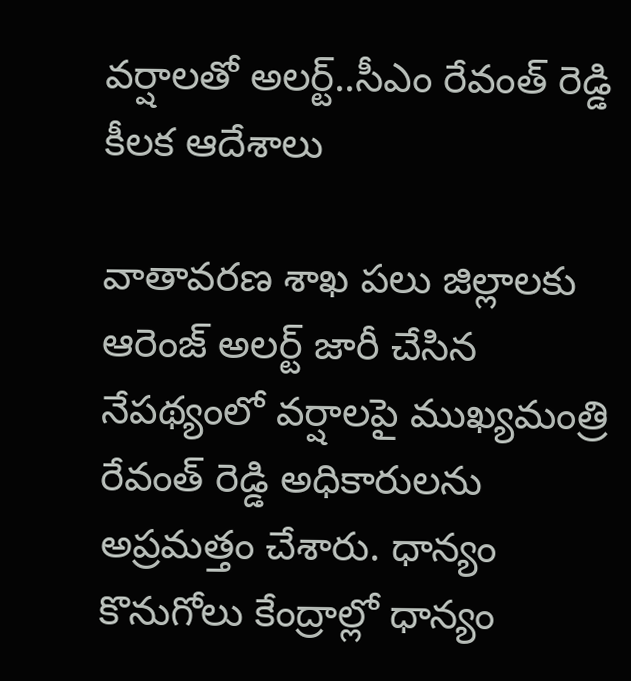వర్షాలతో అలర్ట్..సీఎం రేవంత్ రెడ్డి కీలక ఆదేశాలు

వాతావరణ శాఖ పలు జిల్లాలకు ఆరెంజ్ అలర్ట్ జారీ చేసిన నేపథ్యంలో వర్షాలపై ముఖ్యమంత్రి రేవంత్ రెడ్డి అధికారులను అప్రమత్తం చేశారు. ధాన్యం కొనుగోలు కేంద్రాల్లో ధాన్యం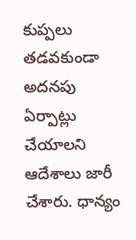కుప్పలు తడవకుండా అదనపు ఏర్పాట్లు చేయాలని ఆదేశాలు జారీ చేశారు. ధాన్యం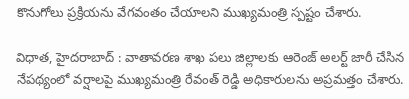కొనుగోలు ప్రక్రియను వేగవంతం చేయాలని ముఖ్యమంత్రి స్పష్టం చేశారు.

విధాత, హైదరాబాద్ : వాతావరణ శాఖ పలు జిల్లాలకు ఆరెంజ్ అలర్ట్ జారీ చేసిన నేపథ్యంలో వర్షాలపై ముఖ్యమంత్రి రేవంత్ రెడ్డి అధికారులను అప్రమత్తం చేశారు.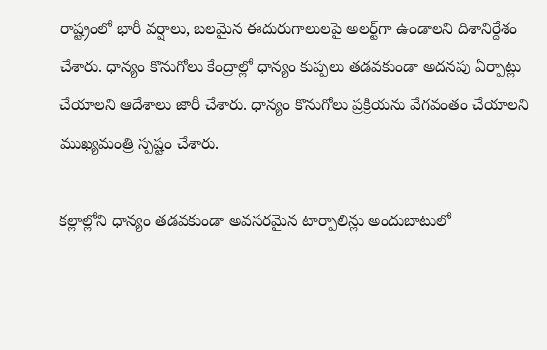రాష్ట్రంలో భారీ వర్షాలు, బలమైన ఈదురుగాలులపై అలర్ట్‌గా ఉండాలని దిశానిర్దేశం చేశారు. ధాన్యం కొనుగోలు కేంద్రాల్లో ధాన్యం కుప్పలు తడవకుండా అదనపు ఏర్పాట్లు చేయాలని ఆదేశాలు జారీ చేశారు. ధాన్యం కొనుగోలు ప్రక్రియను వేగవంతం చేయాలని ముఖ్యమంత్రి స్పష్టం చేశారు.

కల్లాల్లోని ధాన్యం తడవకుండా అవసరమైన టార్పాలిన్లు అందుబాటులో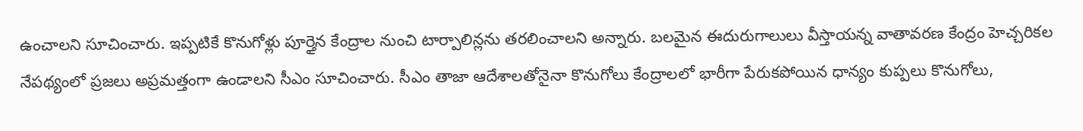ఉంచాలని సూచించారు. ఇప్పటికే కొనుగోళ్లు పూర్తైన కేంద్రాల నుంచి టార్పాలిన్లను తరలించాలని అన్నారు. బలమైన ఈదురుగాలులు వీస్తాయన్న వాతావరణ కేంద్రం హెచ్చరికల నేపథ్యంలో ప్రజలు అప్రమత్తంగా ఉండాలని సీఎం సూచించారు. సీఎం తాజా ఆదేశాలతోనైనా కొనుగోలు కేంద్రాలలో భారీగా పేరుకపోయిన ధాన్యం కుప్పలు కొనుగోలు,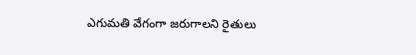ఎగుమతి వేగంగా జరుగాలని రైతులు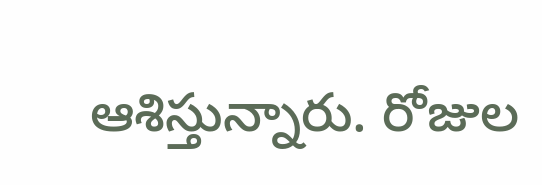ఆశిస్తున్నారు. రోజుల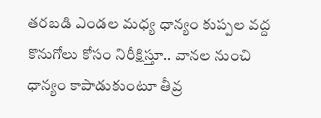తరబడి ఎండల మధ్య ధాన్యం కుప్పల వద్ద కొనుగోలు కోసం నిరీక్షిస్తూ.. వానల నుంచి ధాన్యం కాపాడుకుంటూ తీవ్ర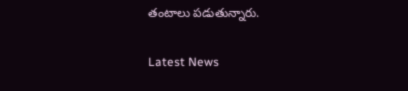తంటాలు పడుతున్నారు.

Latest News